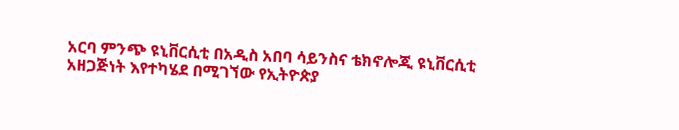አርባ ምንጭ ዩኒቨርሲቲ በአዲስ አበባ ሳይንስና ቴክኖሎጂ ዩኒቨርሲቲ አዘጋጅነት እየተካሄደ በሚገኘው የኢትዮጵያ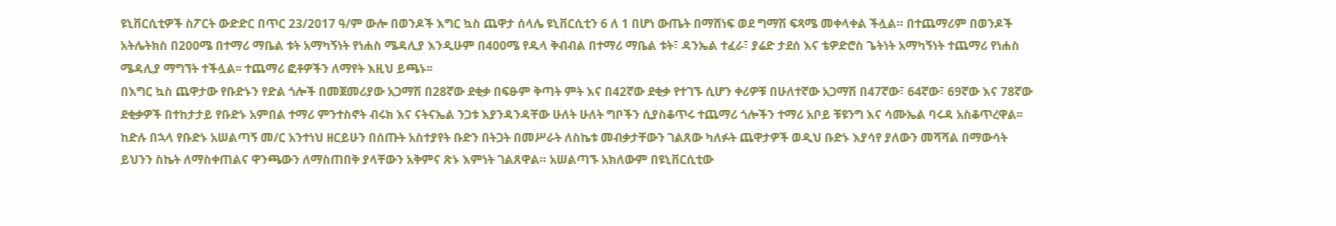ዩኒቨርሲቲዎች ስፖርት ውድድር በጥር 23/2017 ዓ/ም ውሎ በወንዶች እግር ኳስ ጨዋታ ሰላሌ ዩኒቨርሲቲን 6 ለ 1 በሆነ ውጤት በማሸነፍ ወደ ግማሽ ፍጻሜ መቀላቀል ችሏል። በተጨማሪም በወንዶች አትሌትክስ በ200ሜ በተማሪ ማቤል ቱት አማካኝነት የነሐስ ሜዳሊያ እንዲሁም በ400ሜ የዱላ ቅብብል በተማሪ ማቤል ቱት፣ ዳንኤል ተፈራ፣ ያሬድ ታደሰ እና ቴዎድሮስ ጌትነት አማካኝነት ተጨማሪ የነሐስ ሜዳሊያ ማግኘት ተችሏል፡፡ ተጨማሪ ፎቶዎችን ለማየት እዚህ ይጫኑ፡፡
በእግር ኳስ ጨዋታው የቡድኑን የድል ጎሎች በመጀመሪያው አጋማሽ በ28ኛው ደቂቃ በፍፁም ቅጣት ምት እና በ42ኛው ደቂቃ የተገኙ ሲሆን ቀሪዎቹ በሁለተኛው አጋማሽ በ47ኛው፣ 64ኛው፣ 69ኛው እና 78ኛው ደቂቃዎች በተከታታይ የቡድኑ አምበል ተማሪ ምንተስኖት ብሩክ እና ናትናኤል ንጋቱ እያንዳንዳቸው ሁለት ሁለት ግቦችን ሲያስቆጥሩ ተጨማሪ ጎሎችን ተማሪ አቦይ ቹዩንግ እና ሳሙኤል ባሩዳ አስቆጥረዋል፡፡
ከድሉ በኋላ የቡድኑ አሠልጣኝ መ/ር አንተነህ ዘርይሁን በሰጡት አስተያየት ቡድን በትጋት በመሥራት ለስኬቱ መብቃታቸውን ገልጸው ካለፉት ጨዋታዎች ወዲህ ቡድኑ እያሳየ ያለውን መሻሻል በማውሳት ይህንን ስኬት ለማስቀጠልና ዋንጫውን ለማስጠበቅ ያላቸውን አቅምና ጽኑ እምነት ገልጸዋል። አሠልጣኙ አክለውም በዩኒቨርሲቲው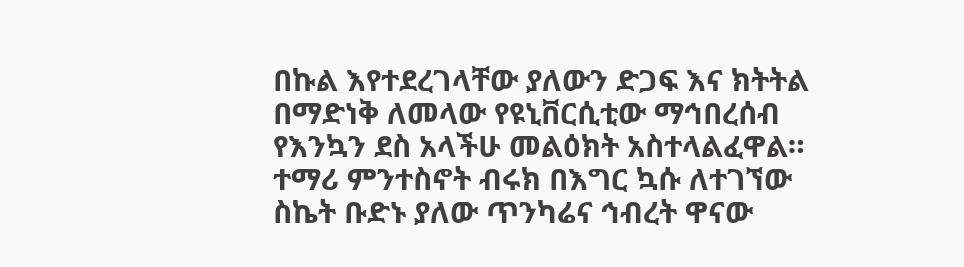በኩል እየተደረገላቸው ያለውን ድጋፍ እና ክትትል በማድነቅ ለመላው የዩኒቨርሲቲው ማኅበረሰብ የእንኳን ደስ አላችሁ መልዕክት አስተላልፈዋል።
ተማሪ ምንተስኖት ብሩክ በእግር ኳሱ ለተገኘው ስኬት ቡድኑ ያለው ጥንካሬና ኅብረት ዋናው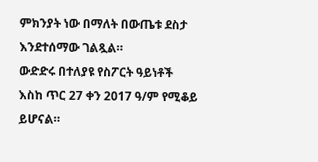ምክንያት ነው በማለት በውጤቱ ደስታ እንደተሰማው ገልጿል።
ውድድሩ በተለያዩ የስፖርት ዓይነቶች እስከ ጥር 27 ቀን 2017 ዓ/ም የሚቆይ ይሆናል።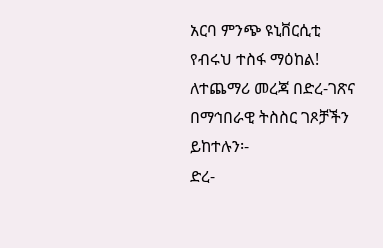አርባ ምንጭ ዩኒቨርሲቲ
የብሩህ ተስፋ ማዕከል!
ለተጨማሪ መረጃ በድረ-ገጽና በማኅበራዊ ትስስር ገጾቻችን ይከተሉን፡-
ድረ-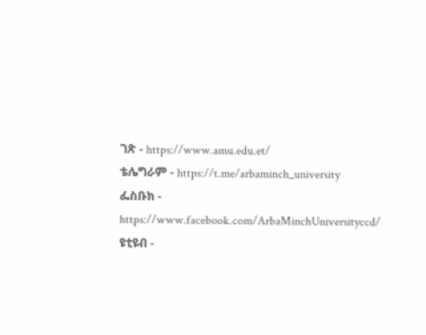ገጽ - https://www.amu.edu.et/
ቴሌግራም - https://t.me/arbaminch_university
ፌስቡክ - https://www.facebook.com/ArbaMinchUniversityccd/
ዩቲዩብ -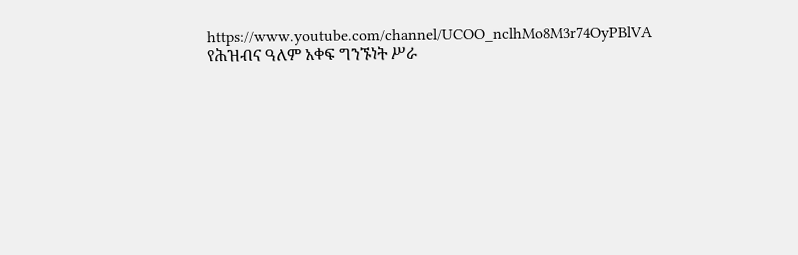https://www.youtube.com/channel/UCOO_nclhMo8M3r74OyPBlVA
የሕዝብና ዓለም አቀፍ ግንኙነት ሥራ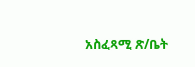አስፈጻሚ ጽ/ቤት